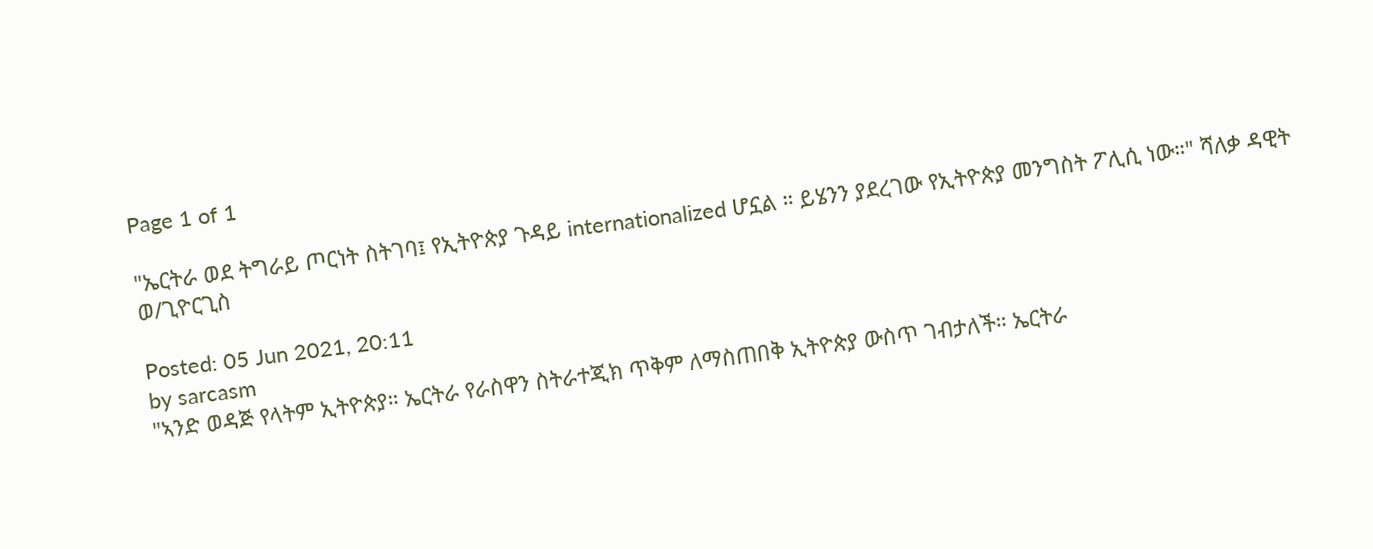Page 1 of 1

"ኤርትራ ወደ ትግራይ ጦርነት ስትገባ፤ የኢትዮጵያ ጉዳይ internationalized ሆኗል ። ይሄንን ያደረገው የኢትዮጵያ መንግስት ፖሊሲ ነው።" ሻለቃ ዳዊት ወ/ጊዮርጊስ

Posted: 05 Jun 2021, 20:11
by sarcasm
"ኣንድ ወዳጅ የላትም ኢትዮጵያ። ኤርትራ የራስዋን ስትራተጂክ ጥቅም ለማስጠበቅ ኢትዮጵያ ውስጥ ገብታለች። ኤርትራ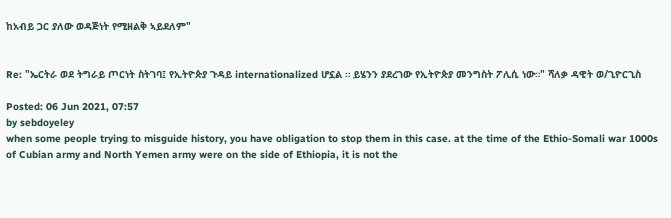ከአብይ ጋር ያለው ወዳጅነት የሚዘልቅ ኣይደለም"


Re: "ኤርትራ ወደ ትግራይ ጦርነት ስትገባ፤ የኢትዮጵያ ጉዳይ internationalized ሆኗል ። ይሄንን ያደረገው የኢትዮጵያ መንግስት ፖሊሲ ነው።" ሻለቃ ዳዊት ወ/ጊዮርጊስ

Posted: 06 Jun 2021, 07:57
by sebdoyeley
when some people trying to misguide history, you have obligation to stop them in this case. at the time of the Ethio-Somali war 1000s of Cubian army and North Yemen army were on the side of Ethiopia, it is not the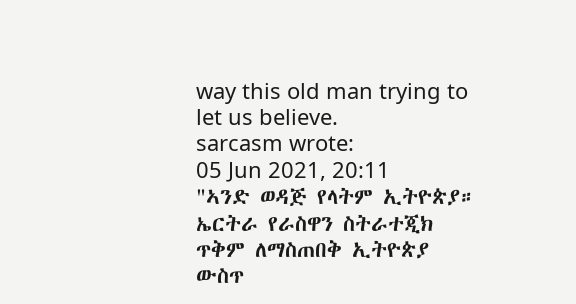way this old man trying to let us believe.
sarcasm wrote:
05 Jun 2021, 20:11
"ኣንድ ወዳጅ የላትም ኢትዮጵያ። ኤርትራ የራስዋን ስትራተጂክ ጥቅም ለማስጠበቅ ኢትዮጵያ ውስጥ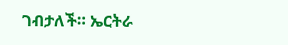ገብታለች። ኤርትራ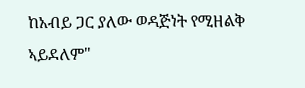ከአብይ ጋር ያለው ወዳጅነት የሚዘልቅ ኣይደለም"